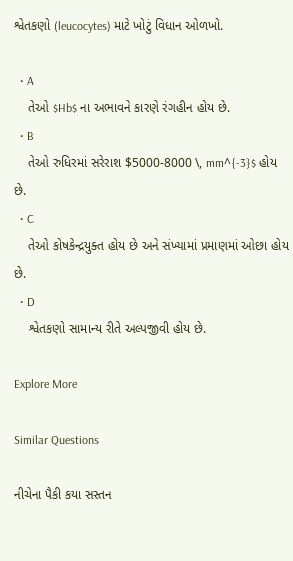શ્વેતકણો (leucocytes) માટે ખોટું વિધાન ઓળખો.

  • A
    તેઓ $Hb$ ના અભાવને કારણે રંગહીન હોય છે.
  • B
    તેઓ રુધિરમાં સરેરાશ $5000-8000 \, mm^{-3}$ હોય છે.
  • C
    તેઓ કોષકેન્દ્રયુક્ત હોય છે અને સંખ્યામાં પ્રમાણમાં ઓછા હોય છે.
  • D
    શ્વેતકણો સામાન્ય રીતે અલ્પજીવી હોય છે.

Explore More

Similar Questions

નીચેના પૈકી કયા સસ્તન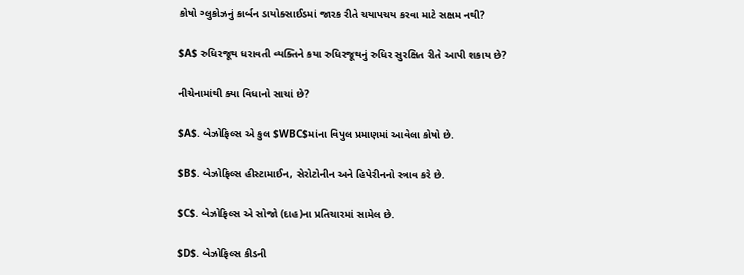કોષો ગ્લુકોઝનું કાર્બન ડાયોક્સાઈડમાં જારક રીતે ચયાપચય કરવા માટે સક્ષમ નથી?

$A$ રુધિરજૂથ ધરાવતી વ્યક્તિને કયા રુધિરજૂથનું રુધિર સુરક્ષિત રીતે આપી શકાય છે?

નીચેનામાંથી ક્યા વિધાનો સાચાં છે?

$A$. બેઝોફિલ્સ એ કુલ $WBC$માંના વિપુલ પ્રમાણમાં આવેલા કોષો છે.

$B$. બેઝોફિલ્સ હીસ્ટામાઈન, સેરોટોનીન અને હિપેરીનનો સ્ત્રાવ કરે છે.

$C$. બેઝોફિલ્સ એ સોજો (દાહ)ના પ્રતિચારમાં સામેલ છે.

$D$. બેઝોફિલ્સ કીડની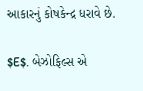આકારનું કોષકેન્દ્ર ધરાવે છે.

$E$. બેઝોફિલ્સ એ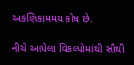અકણિકામમય કોષ છે.

નીચે આપેલા વિકલ્પોમાંથી સૌથી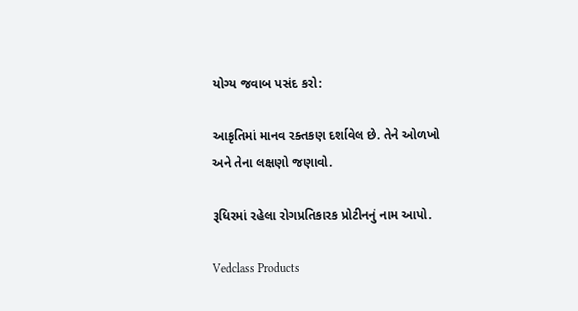યોગ્ય જવાબ પસંદ કરો:

આકૃતિમાં માનવ રક્તકણ દર્શાવેલ છે. તેને ઓળખો અને તેના લક્ષણો જણાવો.

રૂધિરમાં રહેલા રોગપ્રતિકારક પ્રોટીનનું નામ આપો.

Vedclass Products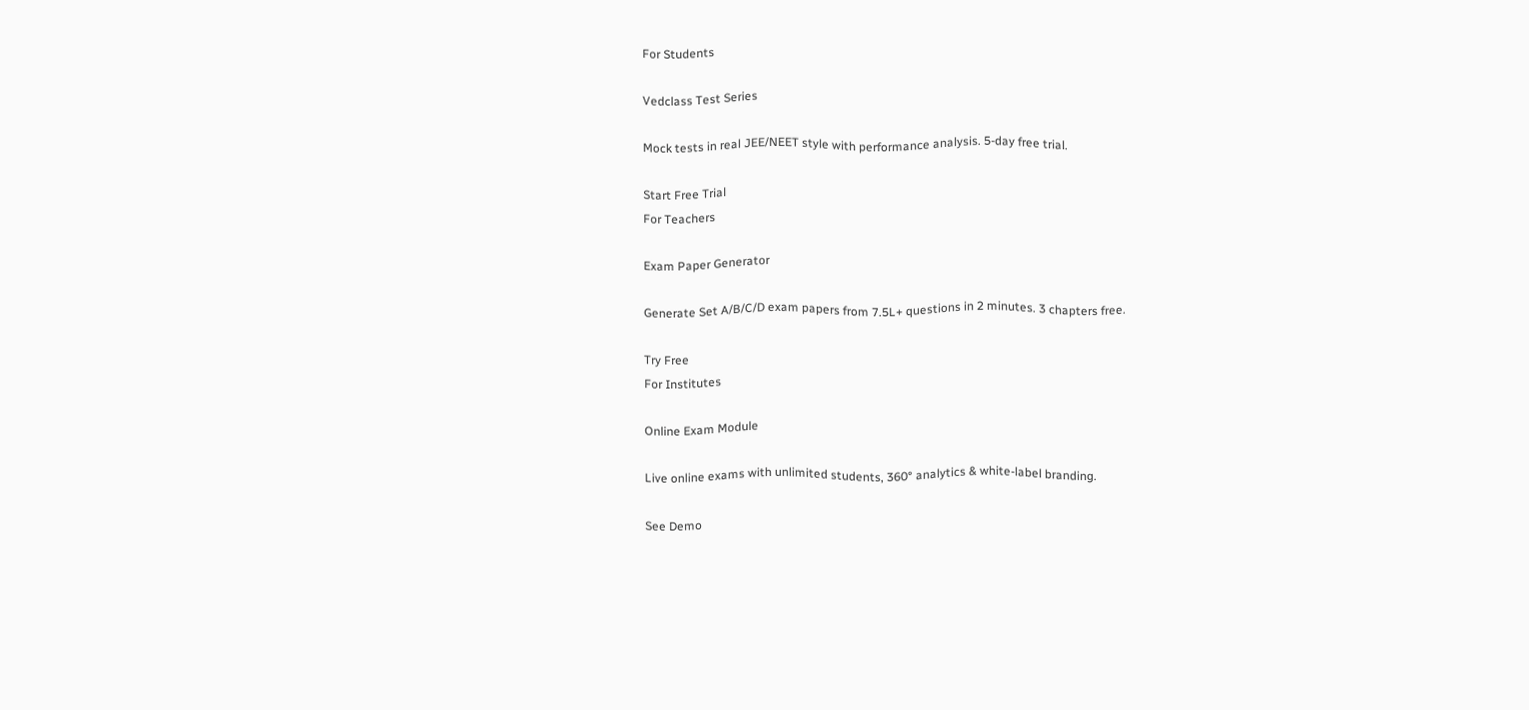For Students

Vedclass Test Series

Mock tests in real JEE/NEET style with performance analysis. 5-day free trial.

Start Free Trial
For Teachers

Exam Paper Generator

Generate Set A/B/C/D exam papers from 7.5L+ questions in 2 minutes. 3 chapters free.

Try Free
For Institutes

Online Exam Module

Live online exams with unlimited students, 360° analytics & white-label branding.

See Demo